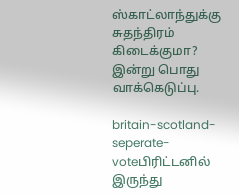ஸ்காட்லாந்துக்கு சுதந்திரம் கிடைக்குமா? இன்று பொது வாக்கெடுப்பு.

britain-scotland-seperate-voteபிரிட்டனில் இருந்து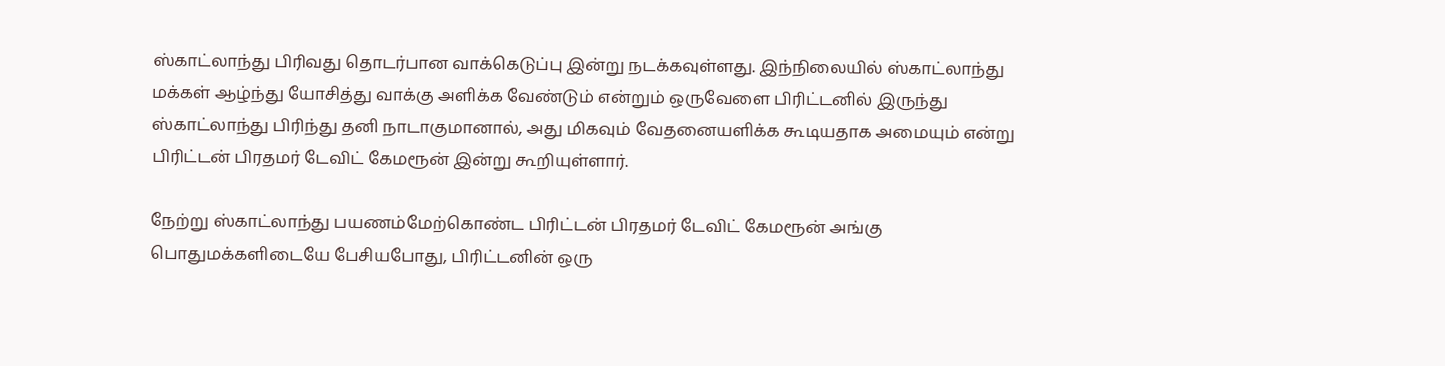ஸ்காட்லாந்து பிரிவது தொடர்பான வாக்கெடுப்பு இன்று நடக்கவுள்ளது. இந்நிலையில் ஸ்காட்லாந்து மக்கள் ஆழ்ந்து யோசித்து வாக்கு அளிக்க வேண்டும் என்றும் ஒருவேளை பிரிட்டனில் இருந்து ஸ்காட்லாந்து பிரிந்து தனி நாடாகுமானால், அது மிகவும் வேதனையளிக்க கூடியதாக அமையும் என்று பிரிட்டன் பிரதமர் டேவிட் கேமரூன் இன்று கூறியுள்ளார்.

நேற்று ஸ்காட்லாந்து பயணம்மேற்கொண்ட பிரிட்டன் பிரதமர் டேவிட் கேமரூன் அங்கு பொதுமக்களிடையே பேசியபோது, பிரிட்டனின் ஒரு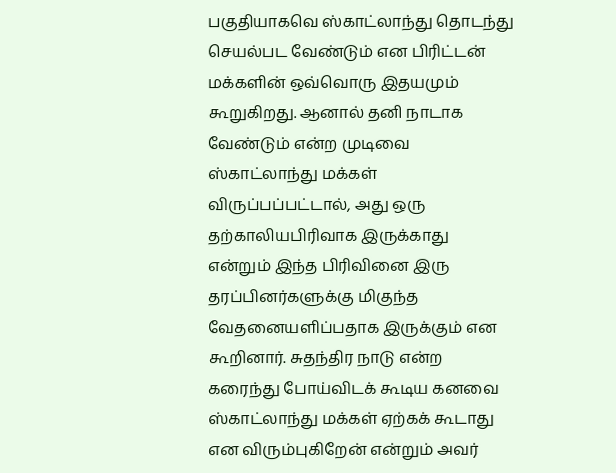பகுதியாகவெ ஸ்காட்லாந்து தொடந்து செயல்பட வேண்டும் என பிரிட்டன் மக்களின் ஒவ்வொரு இதயமும் கூறுகிறது. ஆனால் தனி நாடாக வேண்டும் என்ற முடிவை ஸ்காட்லாந்து மக்கள் விருப்பப்பட்டால், அது ஒரு தற்காலியபிரிவாக இருக்காது என்றும் இந்த பிரிவினை இரு தரப்பினர்களுக்கு மிகுந்த வேதனையளிப்பதாக இருக்கும் என கூறினார். சுதந்திர நாடு என்ற கரைந்து போய்விடக் கூடிய கனவை ஸ்காட்லாந்து மக்கள் ஏற்கக் கூடாது என விரும்புகிறேன் என்றும் அவர்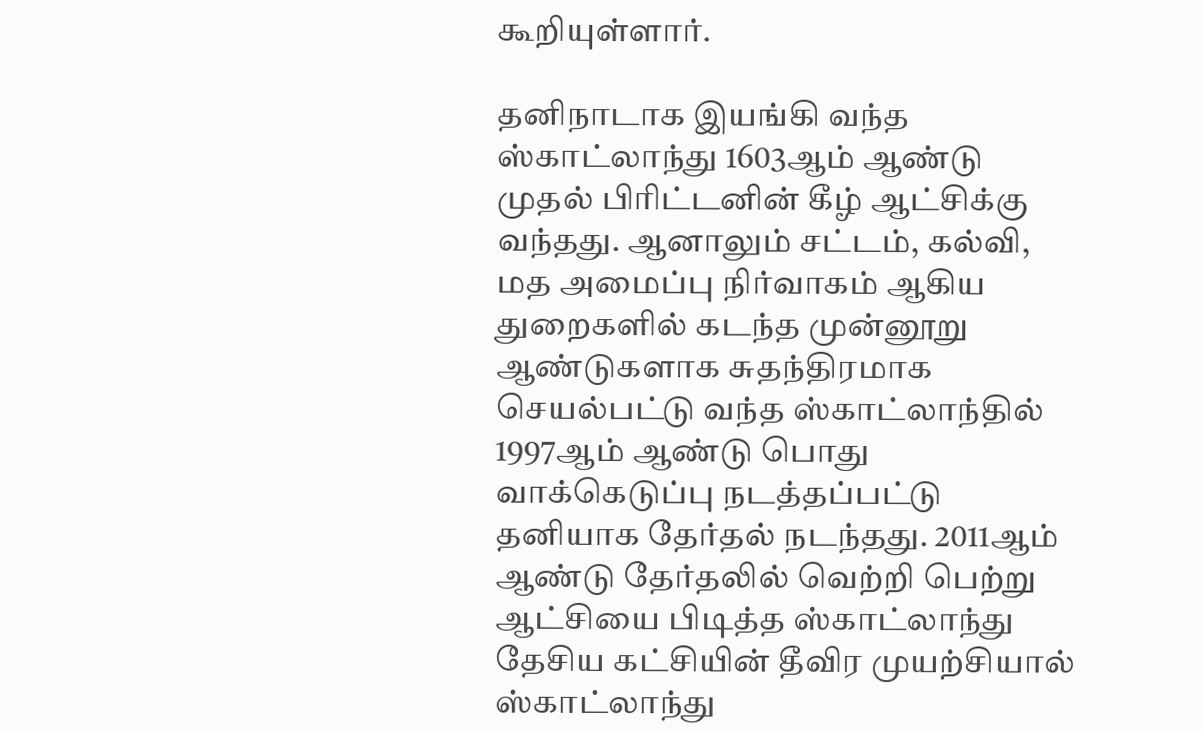கூறியுள்ளார்.

தனிநாடாக இயங்கி வந்த ஸ்காட்லாந்து 1603ஆம் ஆண்டு முதல் பிரிட்டனின் கீழ் ஆட்சிக்கு வந்தது. ஆனாலும் சட்டம், கல்வி, மத அமைப்பு நிர்வாகம் ஆகிய துறைகளில் கடந்த முன்னூறு ஆண்டுகளாக சுதந்திரமாக செயல்பட்டு வந்த ஸ்காட்லாந்தில் 1997ஆம் ஆண்டு பொது வாக்கெடுப்பு நடத்தப்பட்டு தனியாக தேர்தல் நடந்தது. 2011ஆம் ஆண்டு தேர்தலில் வெற்றி பெற்று ஆட்சியை பிடித்த ஸ்காட்லாந்து தேசிய கட்சியின் தீவிர முயற்சியால் ஸ்காட்லாந்து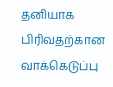தனியாக பிரிவதற்கான வாக்கெடுப்பு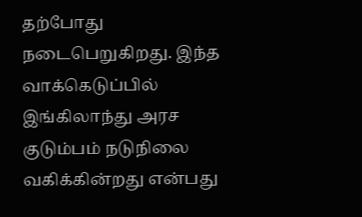தற்போது நடைபெறுகிறது. இந்த வாக்கெடுப்பில் இங்கிலாந்து அரச குடும்பம் நடுநிலை வகிக்கின்றது என்பது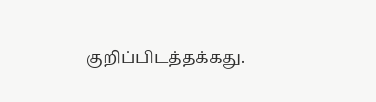குறிப்பிடத்தக்கது.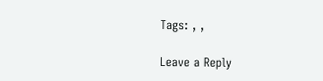Tags: , ,

Leave a Reply